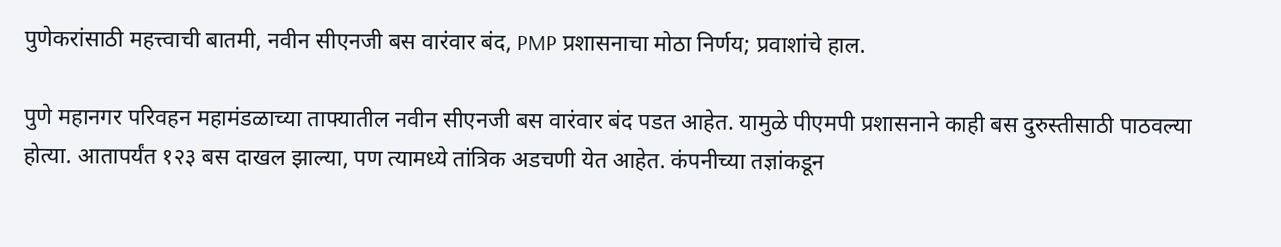पुणेकरांसाठी महत्त्वाची बातमी, नवीन सीएनजी बस वारंवार बंद, PMP प्रशासनाचा मोठा निर्णय; प्रवाशांचे हाल.

पुणे महानगर परिवहन महामंडळाच्या ताफ्यातील नवीन सीएनजी बस वारंवार बंद पडत आहेत. यामुळे पीएमपी प्रशासनाने काही बस दुरुस्तीसाठी पाठवल्या होत्या. आतापर्यंत १२३ बस दाखल झाल्या, पण त्यामध्ये तांत्रिक अडचणी येत आहेत. कंपनीच्या तज्ञांकडून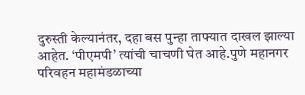दुरुस्ती केल्यानंतर, दहा बस पुन्हा ताफ्यात दाखल झाल्या आहेत. ‘पीएमपी’ त्यांची चाचणी घेत आहे.पुणे महानगर परिवहन महामंडळाच्या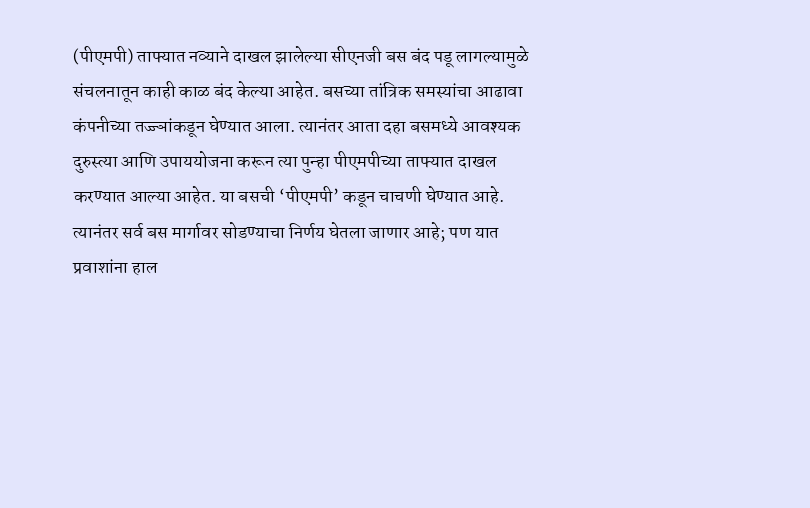(पीएमपी) ताफ्यात नव्याने दाखल झालेल्या सीएनजी बस बंद पडू लागल्यामुळे संचलनातून काही काळ बंद केल्या आहेत. बसच्या तांत्रिक समस्यांचा आढावा कंपनीच्या तज्ज्ञांकडून घेण्यात आला. त्यानंतर आता दहा बसमध्ये आवश्यक दुरुस्त्या आणि उपाययोजना करून त्या पुन्हा पीएमपीच्या ताफ्यात दाखल करण्यात आल्या आहेत. या बसची ‘पीएमपी’ कडून चाचणी घेण्यात आहे. त्यानंतर सर्व बस मार्गावर सोडण्याचा निर्णय घेतला जाणार आहे; पण यात प्रवाशांना हाल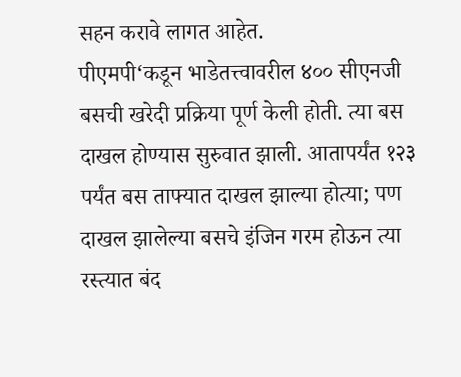सहन करावे लागत आहेत.
पीएमपी‘कडून भाडेतत्त्वावरील ४०० सीएनजी बसची खरेदी प्रक्रिया पूर्ण केली होती. त्या बस दाखल होण्यास सुरुवात झाली. आतापर्यंत १२३ पर्यंत बस ताफ्यात दाखल झाल्या होत्या; पण दाखल झालेल्या बसचे इंजिन गरम होऊन त्या रस्त्यात बंद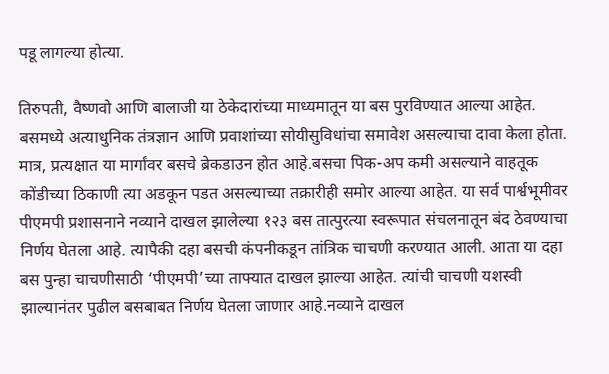पडू लागल्या होत्या.

तिरुपती, वैष्णवो आणि बालाजी या ठेकेदारांच्या माध्यमातून या बस पुरविण्यात आल्या आहेत. बसमध्ये अत्याधुनिक तंत्रज्ञान आणि प्रवाशांच्या सोयीसुविधांचा समावेश असल्याचा दावा केला होता. मात्र, प्रत्यक्षात या मार्गांवर बसचे ब्रेकडाउन होत आहे.बसचा पिक-अप कमी असल्याने वाहतूक कोंडीच्या ठिकाणी त्या अडकून पडत असल्याच्या तक्रारीही समोर आल्या आहेत. या सर्व पार्श्वभूमीवर पीएमपी प्रशासनाने नव्याने दाखल झालेल्या १२३ बस तात्पुरत्या स्वरूपात संचलनातून बंद ठेवण्याचा निर्णय घेतला आहे. त्यापैकी दहा बसची कंपनीकडून तांत्रिक चाचणी करण्यात आली. आता या दहा बस पुन्हा चाचणीसाठी ‘पीएमपी’च्या ताफ्यात दाखल झाल्या आहेत. त्यांची चाचणी यशस्वी झाल्यानंतर पुढील बसबाबत निर्णय घेतला जाणार आहे.नव्याने दाखल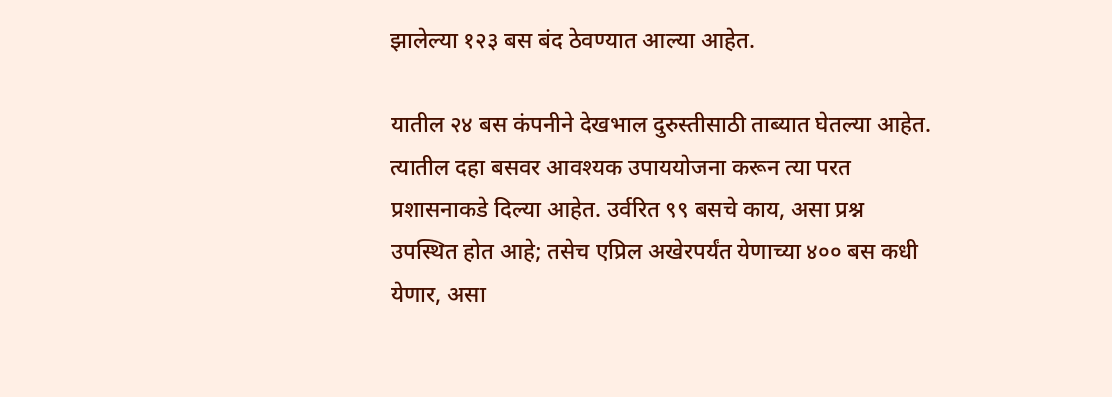झालेल्या १२३ बस बंद ठेवण्यात आल्या आहेत.

यातील २४ बस कंपनीने देखभाल दुरुस्तीसाठी ताब्यात घेतल्या आहेत. त्यातील दहा बसवर आवश्यक उपाययोजना करून त्या परत प्रशासनाकडे दिल्या आहेत. उर्वरित ९९ बसचे काय, असा प्रश्न उपस्थित होत आहे; तसेच एप्रिल अखेरपर्यंत येणाच्या ४०० बस कधी येणार, असा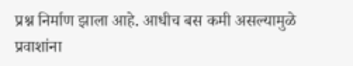प्रश्न निर्माण झाला आहे. आधीच बस कमी असल्यामुळे प्रवाशांना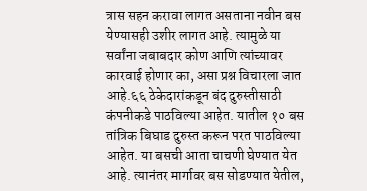त्रास सहन करावा लागत असताना नवीन बस येण्यासही उशीर लागत आहे. त्यामुळे या सर्वांना जबाबदार कोण आणि त्यांच्यावर कारवाई होणार का, असा प्रश्न विचारला जात आहे.६६ ठेकेदारांकडून बंद दुरुस्तीसाठी कंपनीकडे पाठविल्या आहेत. यातील १० बस तांत्रिक बिघाड दुरुस्त करून परत पाठविल्या आहेत. या बसची आता चाचणी घेण्यात येत आहे. त्यानंतर मार्गावर बस सोडण्यात येतील,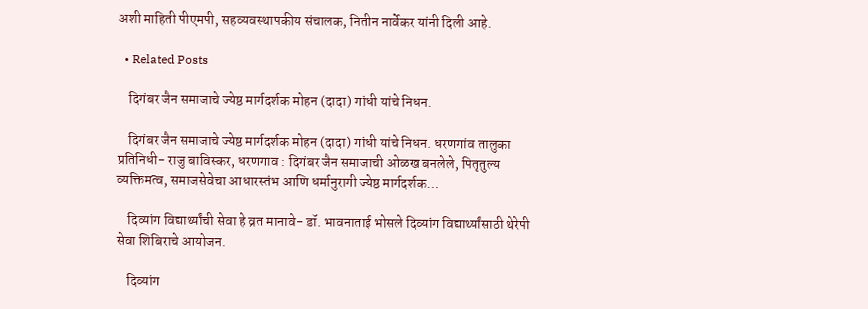अशी माहिती पीएमपी, सहव्यवस्थापकीय संचालक, नितीन नार्वेकर यांनी दिली आहे.

  • Related Posts

    दिगंबर जैन समाजाचे ज्येष्ठ मार्गदर्शक मोहन (दादा) गांधी यांचे निधन.

    दिगंबर जैन समाजाचे ज्येष्ठ मार्गदर्शक मोहन (दादा) गांधी यांचे निधन. धरणगांव तालुका प्रतिनिधी- राजु बाविस्कर, धरणगाव : दिगंबर जैन समाजाची ओळख बनलेले, पितृतुल्य व्यक्तिमत्व, समाजसेवेचा आधारस्तंभ आणि धर्मानुरागी ज्येष्ठ मार्गदर्शक…

    दिव्यांग विद्यार्थ्यांची सेवा हे व्रत मानावे- डॉ. भावनाताई भोसले दिव्यांग विद्यार्थ्यांसाठी थेरेपी सेवा शिबिराचे आयोजन.

    दिव्यांग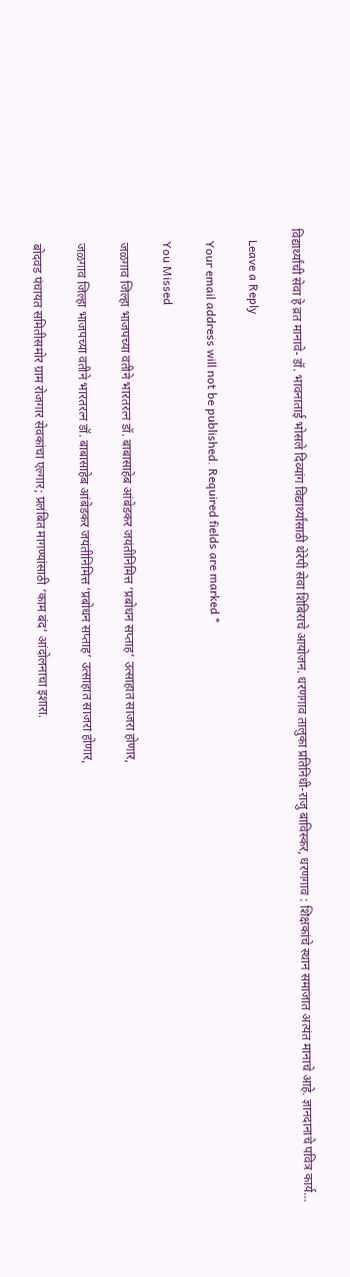विद्यार्थ्यांची सेवा हे व्रत मानावे- डॉ. भावनाताई भोसले दिव्यांग विद्यार्थ्यांसाठी थेरेपी सेवा शिबिराचे आयोजन. धरणगाव तालुका प्रतिनिधी-राजु बाविस्कर, धरणगाव : शिक्षकांचे स्थान समाजात अत्यंत मानाचे आहे. ज्ञानदानाचे पवित्र कार्य…

    Leave a Reply

    Your email address will not be published. Required fields are marked *

    You Missed

    जळगाव जिल्हा भाजपच्या वतीने भारतरत्न डॉ. बाबासाहेब आंबेडकर जयंतीनिमित्त ‘प्रबोधन सप्ताह’ उत्साहात साजरा होणार,

    जळगाव जिल्हा भाजपच्या वतीने भारतरत्न डॉ. बाबासाहेब आंबेडकर जयंतीनिमित्त ‘प्रबोधन सप्ताह’ उत्साहात साजरा होणार,

    बोदवड पंचायत समितीसमोर ग्राम रोजगार सेवकांचा एल्गार; प्रलंबित मागण्यांसाठी ‘काम बंद’ आंदोलनाचा इशारा.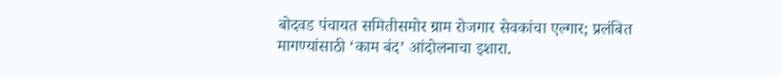बोदवड पंचायत समितीसमोर ग्राम रोजगार सेवकांचा एल्गार; प्रलंबित मागण्यांसाठी ‘काम बंद’ आंदोलनाचा इशारा.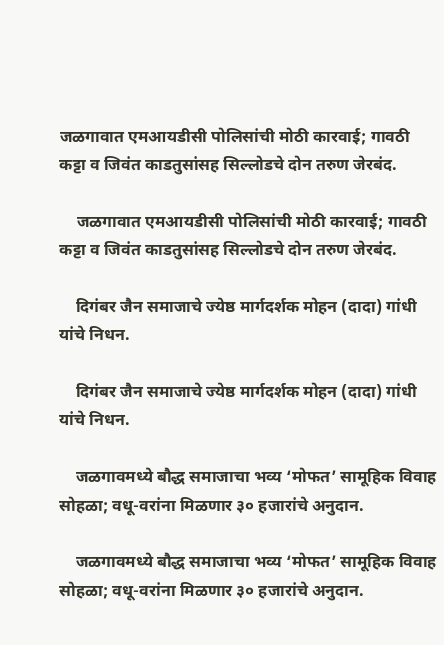जळगावात एमआयडीसी पोलिसांची मोठी कारवाई; गावठी कट्टा व जिवंत काडतुसांसह सिल्लोडचे दोन तरुण जेरबंद.

    जळगावात एमआयडीसी पोलिसांची मोठी कारवाई; गावठी कट्टा व जिवंत काडतुसांसह सिल्लोडचे दोन तरुण जेरबंद.

    दिगंबर जैन समाजाचे ज्येष्ठ मार्गदर्शक मोहन (दादा) गांधी यांचे निधन.

    दिगंबर जैन समाजाचे ज्येष्ठ मार्गदर्शक मोहन (दादा) गांधी यांचे निधन.

    जळगावमध्ये बौद्ध समाजाचा भव्य ‘मोफत’ सामूहिक विवाह सोहळा; वधू-वरांना मिळणार ३० हजारांचे अनुदान.

    जळगावमध्ये बौद्ध समाजाचा भव्य ‘मोफत’ सामूहिक विवाह सोहळा; वधू-वरांना मिळणार ३० हजारांचे अनुदान.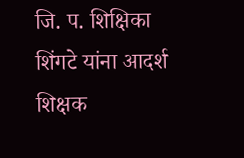जि. प. शिक्षिका शिंगटे यांना आदर्श शिक्षक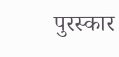पुरस्कार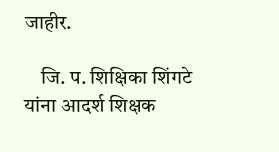जाहीर.

    जि. प. शिक्षिका शिंगटे यांना आदर्श शिक्षक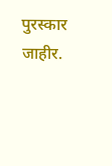पुरस्कार जाहीर.